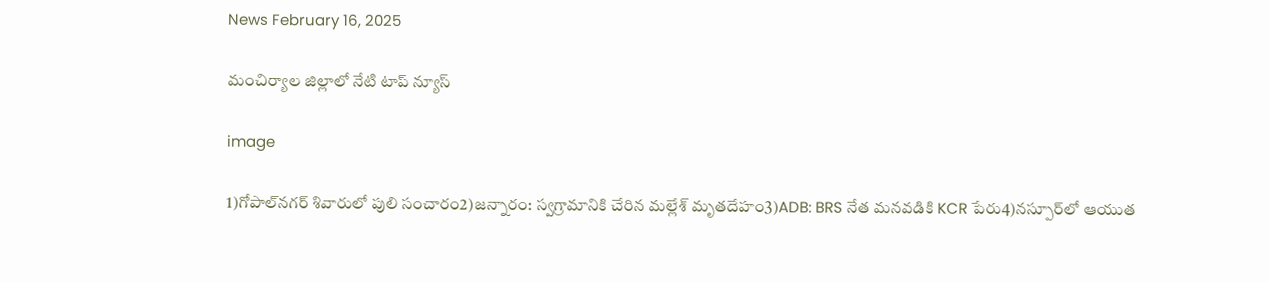News February 16, 2025

మంచిర్యాల జిల్లాలో నేటి టాప్ న్యూస్

image

1)గోపాల్‌నగర్ శివారులో పులి సంచారం2)జన్నారం: స్వగ్రామానికి చేరిన మల్లేశ్ మృతదేహం3)ADB: BRS నేత మనవడికి KCR పేరు4)నస్పూర్‌లో ఆయుత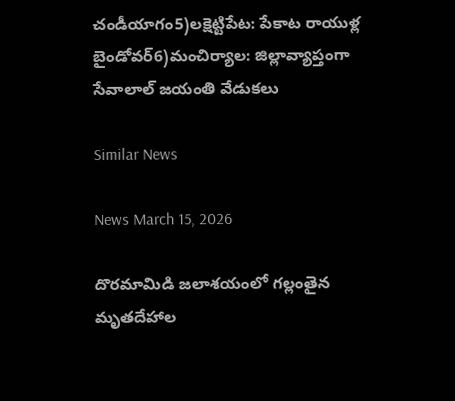చండీయాగం5)లక్షెట్టిపేట: పేకాట రాయుళ్ల బైండోవర్6)మంచిర్యాల: జిల్లావ్యాప్తంగా సేవాలాల్ జయంతి వేడుకలు

Similar News

News March 15, 2026

దొరమామిడి జలాశయంలో గల్లంతైన మృతదేహాల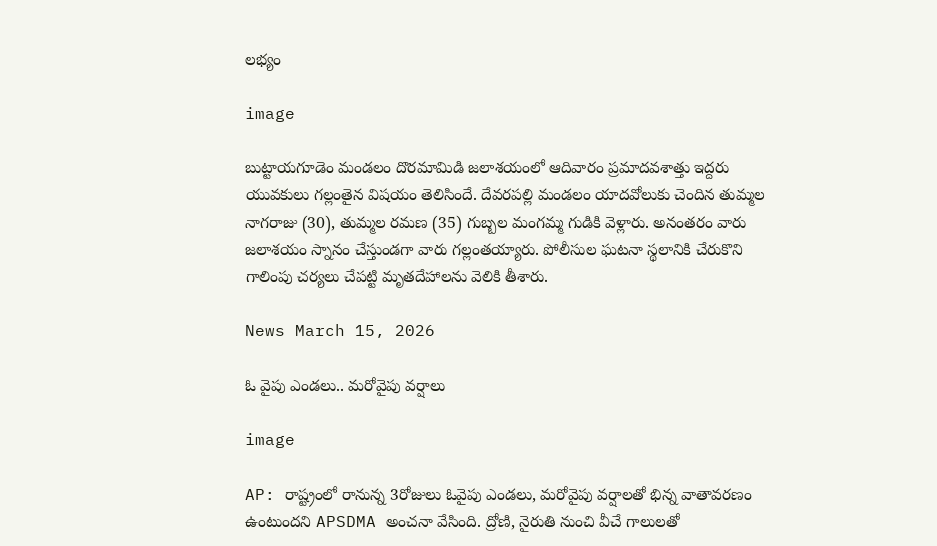లభ్యం

image

బుట్టాయగూడెం మండలం దొరమామిడి జలాశయంలో ఆదివారం ప్రమాదవశాత్తు ఇద్దరు యువకులు గల్లంతైన విషయం తెలిసిందే. దేవరపల్లి మండలం యాదవోలుకు చెందిన తుమ్మల నాగరాజు (30), తుమ్మల రమణ (35) గుబ్బల మంగమ్మ గుడికి వెళ్లారు. అనంతరం వారు జలాశయం స్నానం చేస్తుండగా వారు గల్లంతయ్యారు. పోలీసుల ఘటనా స్థలానికి చేరుకొని గాలింపు చర్యలు చేపట్టి మృతదేహాలను వెలికి తీశారు.

News March 15, 2026

ఓ వైపు ఎండలు.. మరోవైపు వర్షాలు

image

AP: రాష్ట్రంలో రానున్న 3రోజులు ఓవైపు ఎండలు, మరోవైపు వర్షాలతో భిన్న వాతావరణం ఉంటుందని APSDMA అంచనా వేసింది. ద్రోణి, నైరుతి నుంచి వీచే గాలులతో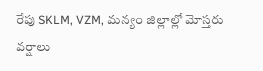రేపు SKLM, VZM, మన్యం జిల్లాల్లో మోస్తరు వర్షాలు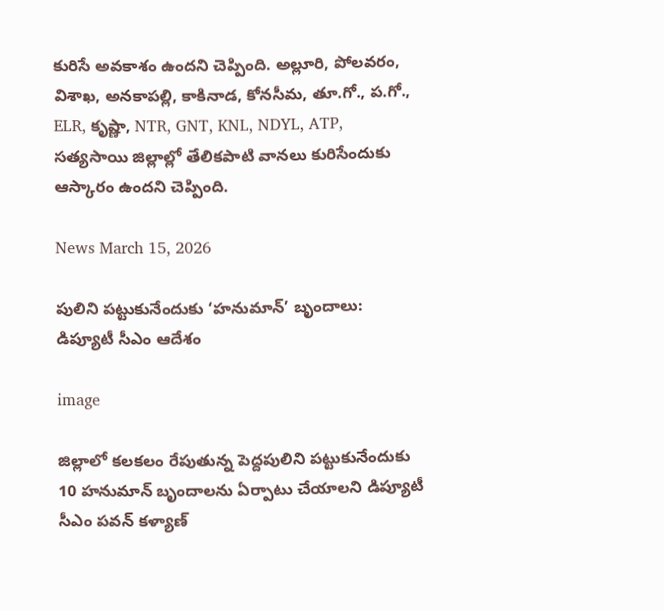కురిసే అవకాశం ఉందని చెప్పింది. అల్లూరి, పోలవరం, విశాఖ, అనకాపల్లి, కాకినాడ, కోనసీమ, తూ.గో., ప.గో., ELR, కృష్ణా, NTR, GNT, KNL, NDYL, ATP, సత్యసాయి జిల్లాల్లో తేలికపాటి వానలు కురిసేందుకు ఆస్కారం ఉందని చెప్పింది.

News March 15, 2026

పులిని పట్టుకునేందుకు ‘హనుమాన్’ బృందాలు: డిప్యూటీ సీఎం ఆదేశం

image

జిల్లాలో కలకలం రేపుతున్న పెద్దపులిని పట్టుకునేందుకు 10 హనుమాన్ బృందాలను ఏర్పాటు చేయాలని డిప్యూటీ సీఎం పవన్ కళ్యాణ్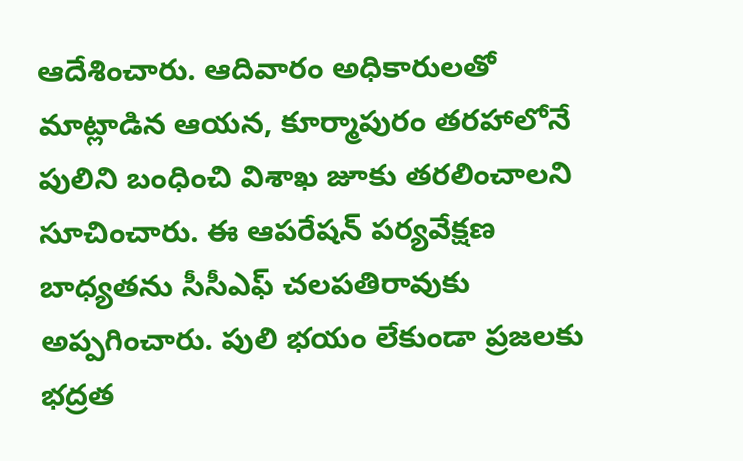ఆదేశించారు. ఆదివారం అధికారులతో మాట్లాడిన ఆయన, కూర్మాపురం తరహాలోనే పులిని బంధించి విశాఖ జూకు తరలించాలని సూచించారు. ఈ ఆపరేషన్ పర్యవేక్షణ బాధ్యతను సీసీఎఫ్ చలపతిరావుకు అప్పగించారు. పులి భయం లేకుండా ప్రజలకు భద్రత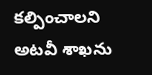కల్పించాలని అటవీ శాఖను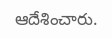ఆదేశించారు.